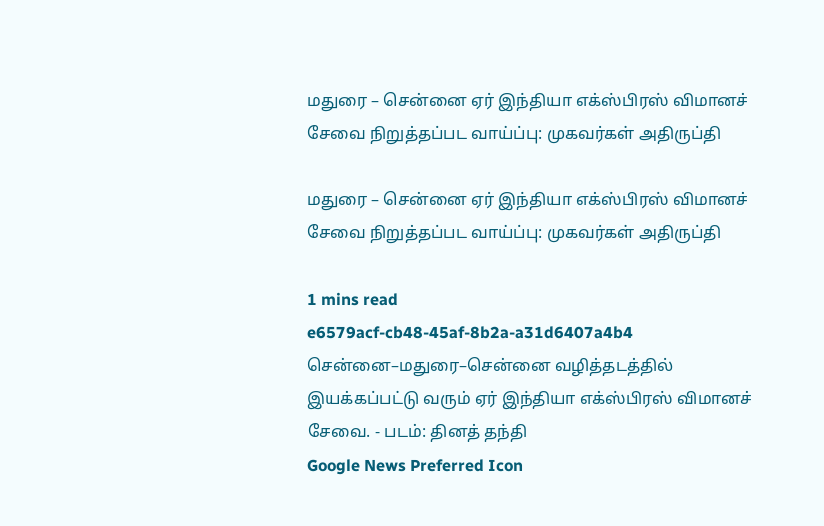மதுரை – சென்னை ஏர் இந்தியா எக்ஸ்பிரஸ் விமானச் சேவை நிறுத்தப்பட வாய்ப்பு: முகவர்கள் அதிருப்தி

மதுரை – சென்னை ஏர் இந்தியா எக்ஸ்பிரஸ் விமானச் சேவை நிறுத்தப்பட வாய்ப்பு: முகவர்கள் அதிருப்தி

1 mins read
e6579acf-cb48-45af-8b2a-a31d6407a4b4
சென்னை–மதுரை–சென்னை வழித்தடத்தில் இயக்கப்பட்டு வரும் ஏர் இந்தியா எக்ஸ்பிரஸ் விமானச் சேவை. - படம்: தினத் தந்தி
Google News Preferred Icon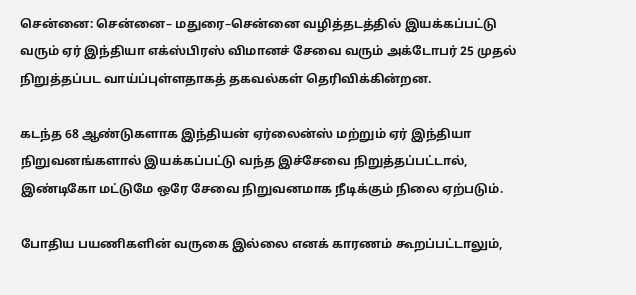சென்னை: சென்னை– மதுரை–சென்னை வழித்தடத்தில் இயக்கப்பட்டு வரும் ஏர் இந்தியா எக்ஸ்பிரஸ் விமானச் சேவை வரும் அக்டோபர் 25 முதல் நிறுத்தப்பட வாய்ப்புள்ளதாகத் தகவல்கள் தெரிவிக்கின்றன.

கடந்த 68 ஆண்டுகளாக இந்தியன் ஏர்லைன்ஸ் மற்றும் ஏர் இந்தியா நிறுவனங்களால் இயக்கப்பட்டு வந்த இச்சேவை நிறுத்தப்பட்டால், இண்டிகோ மட்டுமே ஒரே சேவை நிறுவனமாக நீடிக்கும் நிலை ஏற்படும்.

போதிய பயணிகளின் வருகை இல்லை எனக் காரணம் கூறப்பட்டாலும்,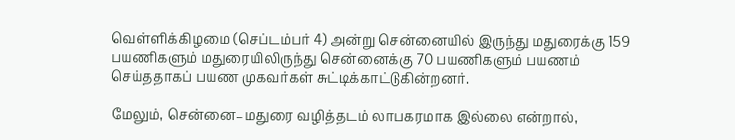வெள்ளிக்கிழமை (செப்டம்பர் 4) அன்று சென்னையில் இருந்து மதுரைக்கு 159 பயணிகளும் மதுரையிலிருந்து சென்னைக்கு 70 பயணிகளும் பயணம் செய்ததாகப் பயண முகவர்கள் சுட்டிக்காட்டுகின்றனர்.

மேலும், சென்னை–மதுரை வழித்தடம் லாபகரமாக இல்லை என்றால்,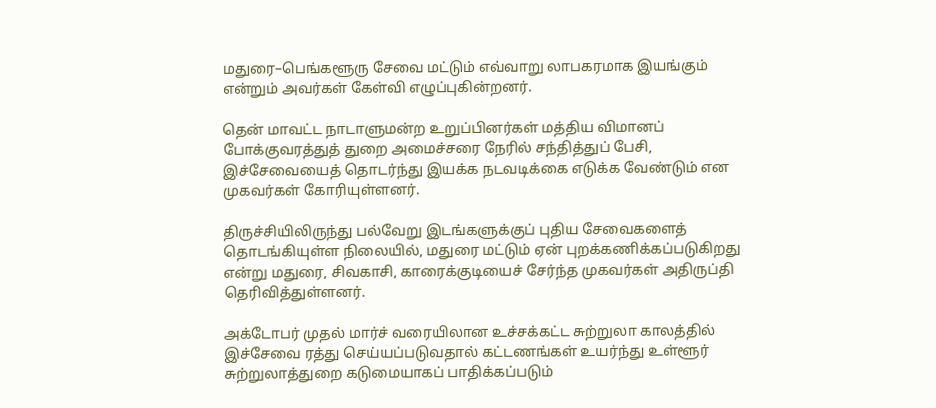மதுரை–பெங்களூரு சேவை மட்டும் எவ்வாறு லாபகரமாக இயங்கும் என்றும் அவர்கள் கேள்வி எழுப்புகின்றனர்.

தென் மாவட்ட நாடாளுமன்ற உறுப்பினர்கள் மத்திய விமானப் போக்குவரத்துத் துறை அமைச்சரை நேரில் சந்தித்துப் பேசி, இச்சேவையைத் தொடர்ந்து இயக்க நடவடிக்கை எடுக்க வேண்டும் என முகவர்கள் கோரியுள்ளனர்.

திருச்சியிலிருந்து பல்வேறு இடங்களுக்குப் புதிய சேவைகளைத் தொடங்கியுள்ள நிலையில், மதுரை மட்டும் ஏன் புறக்கணிக்கப்படுகிறது என்று மதுரை, சிவகாசி, காரைக்குடியைச் சேர்ந்த முகவர்கள் அதிருப்தி தெரிவித்துள்ளனர்.

அக்டோபர் முதல் மார்ச் வரையிலான உச்சக்கட்ட சுற்றுலா காலத்தில் இச்சேவை ரத்து செய்யப்படுவதால் கட்டணங்கள் உயர்ந்து உள்ளூர் சுற்றுலாத்துறை கடுமையாகப் பாதிக்கப்படும்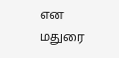என மதுரை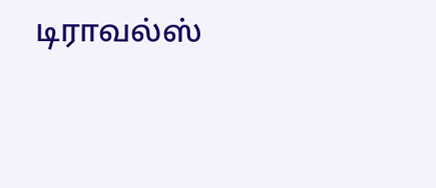டிராவல்ஸ்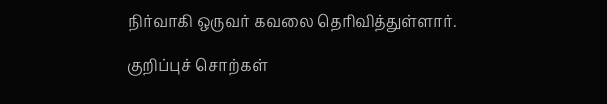நிர்வாகி ஒருவர் கவலை தெரிவித்துள்ளார்.

குறிப்புச் சொற்கள்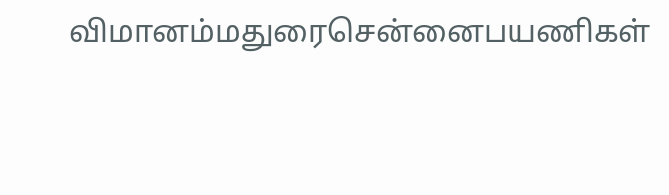விமானம்மதுரைசென்னைபயணிகள்